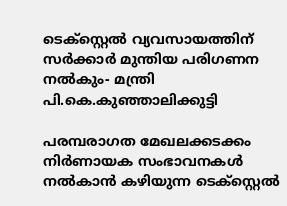ടെക്‌സ്റ്റെൽ വ്യവസായത്തിന് സർക്കാർ മുന്തിയ പരിഗണന നൽകും- മന്ത്രി പി.കെ.കുഞ്ഞാലിക്കുട്ടി

പരമ്പരാഗത മേഖലക്കടക്കം നിർണായക സംഭാവനകൾ നൽകാൻ കഴിയുന്ന ടെക്‌സ്റ്റെൽ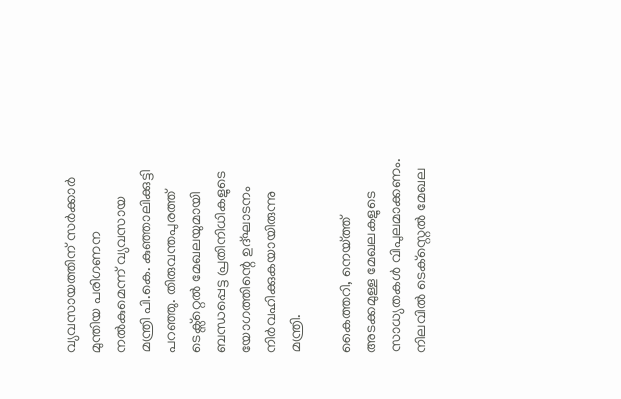വ്യവസായത്തിന് സർക്കാർ മുന്തിയ പരിഗണന നൽകുമെന്ന് വ്യവസായ മന്ത്രി പി.കെ. കുഞ്ഞാലിക്കുട്ടി പറഞ്ഞു. തിരുവന്തപുരത്ത് ടെക്സ്റ്റെൽ മേഖലയുമായി ബന്ധപ്പെട്ട പ്രതിനിധികളുടെ യോഗത്തിന്റെ ഉദ്ഘാടനം നിർവഹിക്കുകയായിരുന്നു മന്ത്രി.

കൈത്തറി, നെയ്ത്ത് അടക്കമുള്ള മേഖലകളുടെ സാധ്യതകൾ വിപുലമാക്കണം. നിലവിൽ ടെക്‌സ്റ്റെൽ മേഖല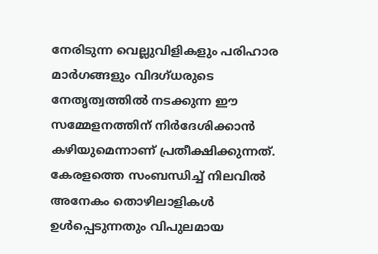നേരിടുന്ന വെല്ലുവിളികളും പരിഹാര മാർഗങ്ങളും വിദഗ്ധരുടെ നേതൃത്വത്തിൽ നടക്കുന്ന ഈ സമ്മേളനത്തിന് നിർദേശിക്കാൻ കഴിയുമെന്നാണ് പ്രതീക്ഷിക്കുന്നത്. കേരളത്തെ സംബന്ധിച്ച് നിലവിൽ അനേകം തൊഴിലാളികൾ ഉൾപ്പെടുന്നതും വിപുലമായ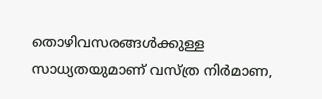തൊഴിവസരങ്ങൾക്കുള്ള സാധ്യതയുമാണ് വസ്ത്ര നിർമാണ,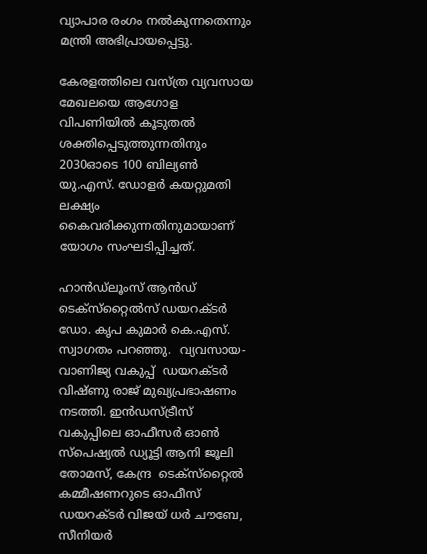വ്യാപാര രംഗം നൽകുന്നതെന്നും മന്ത്രി അഭിപ്രായപ്പെട്ടു.

കേരളത്തിലെ വസ്ത്ര വ്യവസായ മേഖലയെ ആഗോള വിപണിയിൽ കൂടുതൽ ശക്തിപ്പെടുത്തുന്നതിനും 2030ഓടെ 100 ബില്യൺ യു.എസ്. ഡോളർ കയറ്റുമതി ലക്ഷ്യം കൈവരിക്കുന്നതിനുമായാണ് യോഗം സംഘടിപ്പിച്ചത്.

ഹാൻഡ്‌ലൂംസ് ആൻഡ് ടെക്‌സ്‌റ്റൈൽസ് ഡയറക്ടർ ഡോ. കൃപ കുമാർ കെ.എസ്. സ്വാഗതം പറഞ്ഞു.  വ്യവസായ-വാണിജ്യ വകുപ്പ്  ഡയറക്ടർ വിഷ്ണു രാജ് മുഖ്യപ്രഭാഷണം നടത്തി. ഇൻഡസ്ട്രീസ് വകുപ്പിലെ ഓഫീസർ ഓൺ സ്‌പെഷ്യൽ ഡ്യൂട്ടി ആനി ജൂലി തോമസ്, കേന്ദ്ര  ടെക്‌സ്‌റ്റൈൽ കമ്മീഷണറുടെ ഓഫീസ് ഡയറക്ടർ വിജയ് ധർ ചൗബേ, സീനിയർ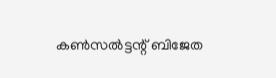കൺസൽട്ടന്റ് ബിജേത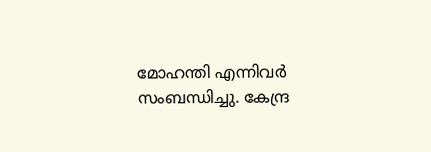മോഹന്തി എന്നിവർ സംബന്ധിച്ചു. കേന്ദ്ര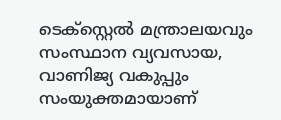ടെക്‌സ്റ്റെൽ മന്ത്രാലയവും സംസ്ഥാന വ്യവസായ, വാണിജ്യ വകുപ്പും സംയുക്തമായാണ്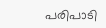പരിപാടി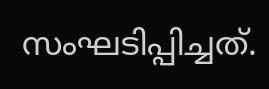സംഘടിപ്പിച്ചത്.